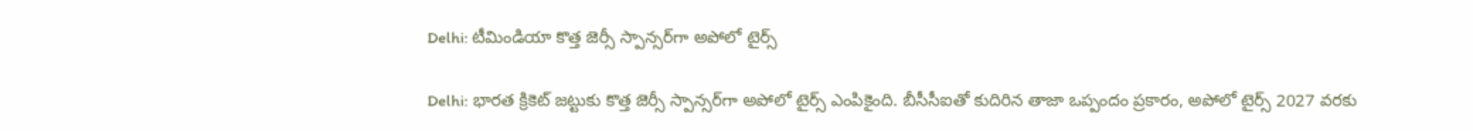Delhi: టీమిండియా కొత్త జెర్సీ స్పాన్సర్‌గా అపోలో టైర్స్

Delhi: భారత క్రికెట్‌ జట్టుకు కొత్త జెర్సీ స్పాన్సర్‌గా అపోలో టైర్స్ ఎంపికైంది. బీసీసీఐతో కుదిరిన తాజా ఒప్పందం ప్రకారం, అపోలో టైర్స్‌ 2027 వరకు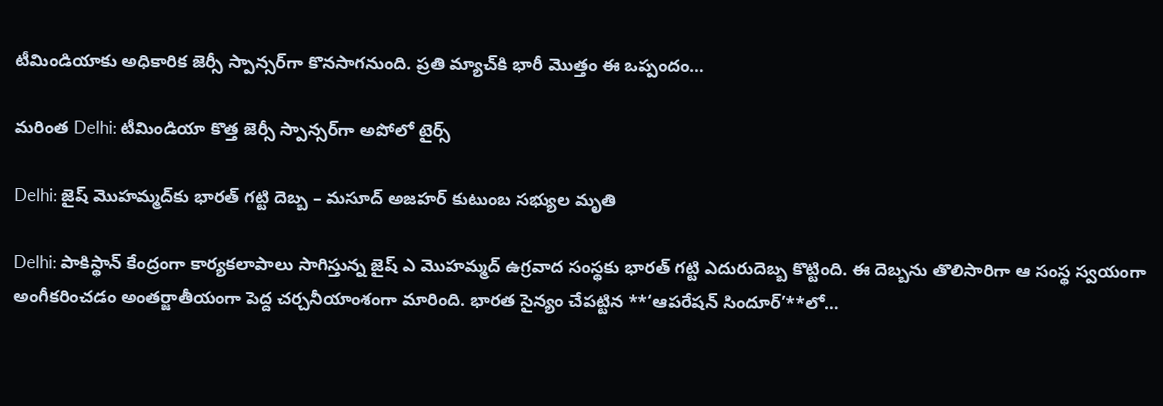టీమిండియాకు అధికారిక జెర్సీ స్పాన్సర్‌గా కొనసాగనుంది. ప్రతి మ్యాచ్‌కి భారీ మొత్తం ఈ ఒప్పందం…

మరింత Delhi: టీమిండియా కొత్త జెర్సీ స్పాన్సర్‌గా అపోలో టైర్స్

Delhi: జైష్ మొహమ్మద్‌కు భారత్ గట్టి దెబ్బ – మసూద్ అజహర్ కుటుంబ సభ్యుల మృతి

Delhi: పాకిస్థాన్ కేంద్రంగా కార్యకలాపాలు సాగిస్తున్న జైష్ ఎ మొహమ్మద్ ఉగ్రవాద సంస్థకు భారత్ గట్టి ఎదురుదెబ్బ కొట్టింది. ఈ దెబ్బను తొలిసారిగా ఆ సంస్థ స్వయంగా అంగీకరించడం అంతర్జాతీయంగా పెద్ద చర్చనీయాంశంగా మారింది. భారత సైన్యం చేపట్టిన **‘ఆపరేషన్ సిందూర్’**లో…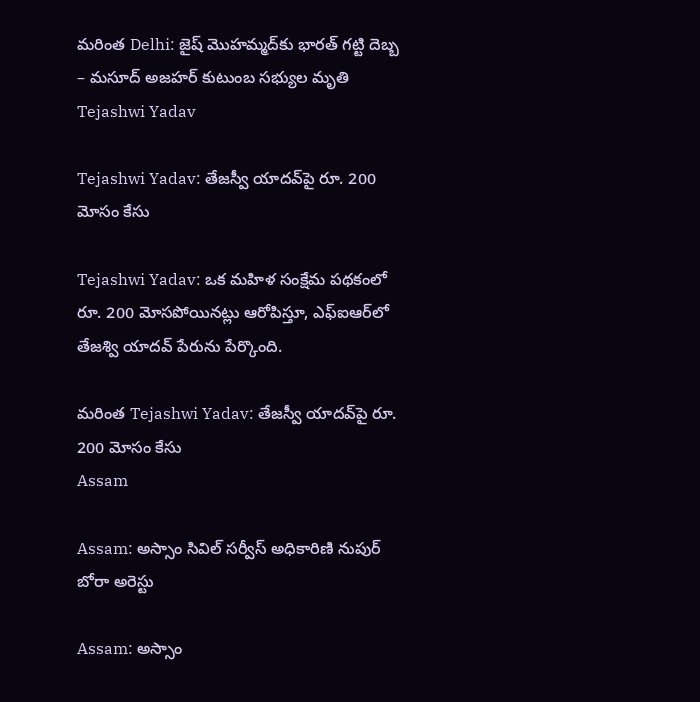మరింత Delhi: జైష్ మొహమ్మద్‌కు భారత్ గట్టి దెబ్బ – మసూద్ అజహర్ కుటుంబ సభ్యుల మృతి
Tejashwi Yadav

Tejashwi Yadav: తేజస్వీ యాదవ్‌పై రూ. 200 మోసం కేసు

Tejashwi Yadav: ఒక మహిళ సంక్షేమ పథకంలో రూ. 200 మోసపోయినట్లు ఆరోపిస్తూ, ఎఫ్‌ఐఆర్‌లో తేజశ్వి యాదవ్‌ పేరును పేర్కొంది.

మరింత Tejashwi Yadav: తేజస్వీ యాదవ్‌పై రూ. 200 మోసం కేసు
Assam

Assam: అస్సాం సివిల్‌ సర్వీస్ అధికారిణి నుపుర్‌ బోరా అరెస్టు

Assam: అస్సాం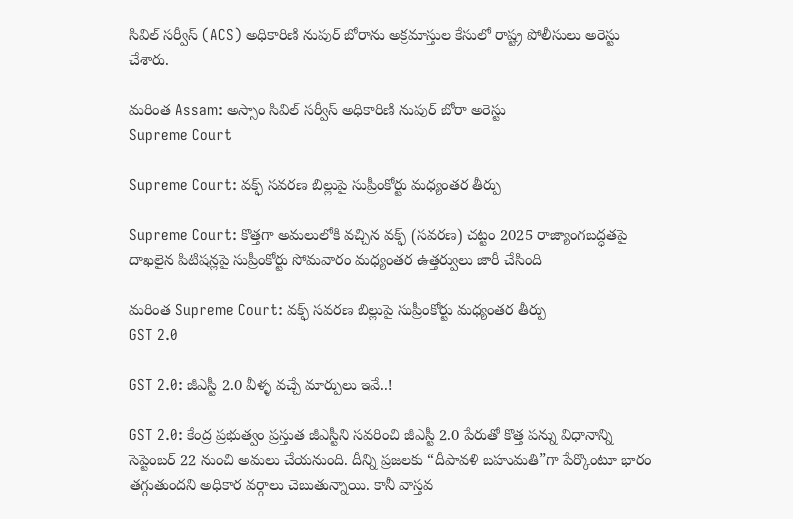సివిల్ సర్వీస్ (ACS) అధికారిణి నుపుర్‌ బోరాను అక్రమాస్తుల కేసులో రాష్ట్ర పోలీసులు అరెస్టు చేశారు.

మరింత Assam: అస్సాం సివిల్‌ సర్వీస్ అధికారిణి నుపుర్‌ బోరా అరెస్టు
Supreme Court

Supreme Court: వక్ఫ్ సవరణ బిల్లుపై సుప్రీంకోర్టు మధ్యంతర తీర్పు

Supreme Court: కొత్తగా అమలులోకి వచ్చిన వక్ఫ్‌ (సవరణ) చట్టం 2025 రాజ్యాంగబద్ధతపై దాఖలైన పిటిషన్లపై సుప్రీంకోర్టు సోమవారం మధ్యంతర ఉత్తర్వులు జారీ చేసింది

మరింత Supreme Court: వక్ఫ్ సవరణ బిల్లుపై సుప్రీంకోర్టు మధ్యంతర తీర్పు
GST 2.0

GST 2.0: జీఎస్టీ 2.0 వీళ్ళ వచ్చే మార్పులు ఇవే..!

GST 2.0: కేంద్ర ప్రభుత్వం ప్రస్తుత జీఎస్టీని సవరించి జీఎస్టీ 2.0 పేరుతో కొత్త పన్ను విధానాన్ని సెప్టెంబర్ 22 నుంచి అమలు చేయనుంది. దీన్ని ప్రజలకు “దీపావళి బహుమతి”గా పేర్కొంటూ భారం తగ్గుతుందని అధికార వర్గాలు చెబుతున్నాయి. కానీ వాస్తవ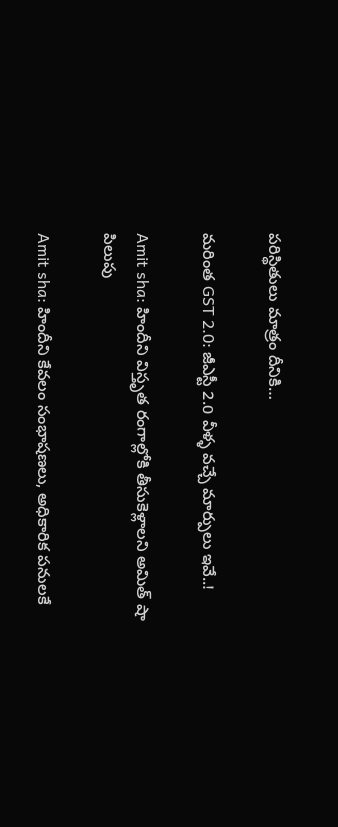పరిస్థితులు మాత్రం దీనికి…

మరింత GST 2.0: జీఎస్టీ 2.0 వీళ్ళ వచ్చే మార్పులు ఇవే..!

Amit sha: హిందీని విస్తృత రంగాల్లోకి తీసుకెళ్లాలని అమిత్ షా పిలుపు

Amit sha: హిందీని కేవలం సంభాషణలు, అధికారిక పనులకే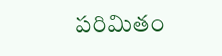పరిమితం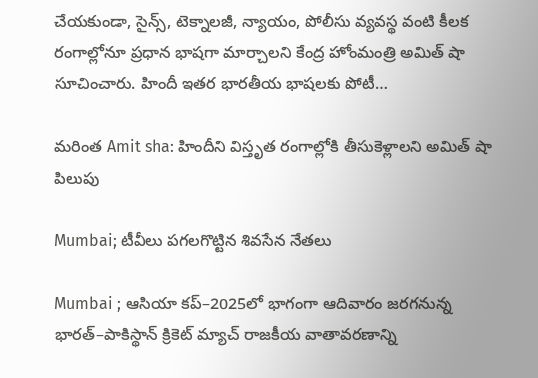చేయకుండా, సైన్స్, టెక్నాలజీ, న్యాయం, పోలీసు వ్యవస్థ వంటి కీలక రంగాల్లోనూ ప్రధాన భాషగా మార్చాలని కేంద్ర హోంమంత్రి అమిత్ షా సూచించారు. హిందీ ఇతర భారతీయ భాషలకు పోటీ…

మరింత Amit sha: హిందీని విస్తృత రంగాల్లోకి తీసుకెళ్లాలని అమిత్ షా పిలుపు

Mumbai; టీవీలు పగలగొట్టిన శివసేన నేతలు

Mumbai ; ఆసియా కప్‌–2025లో భాగంగా ఆదివారం జరగనున్న భారత్–పాకిస్థాన్ క్రికెట్ మ్యాచ్ రాజకీయ వాతావరణాన్ని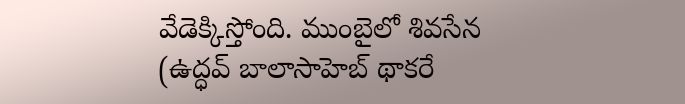వేడెక్కిస్తోంది. ముంబైలో శివసేన (ఉద్ధవ్ బాలాసాహెబ్ థాకరే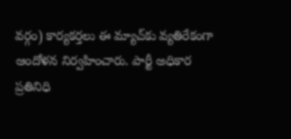వర్గం) కార్యకర్తలు ఈ మ్యాచ్‌కు వ్యతిరేకంగా ఆందోళన నిర్వహించారు. పార్టీ అధికార ప్రతినిధి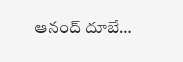ఆనంద్ దూబే…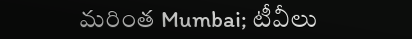మరింత Mumbai; టీవీలు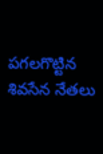పగలగొట్టిన శివసేన నేతలు